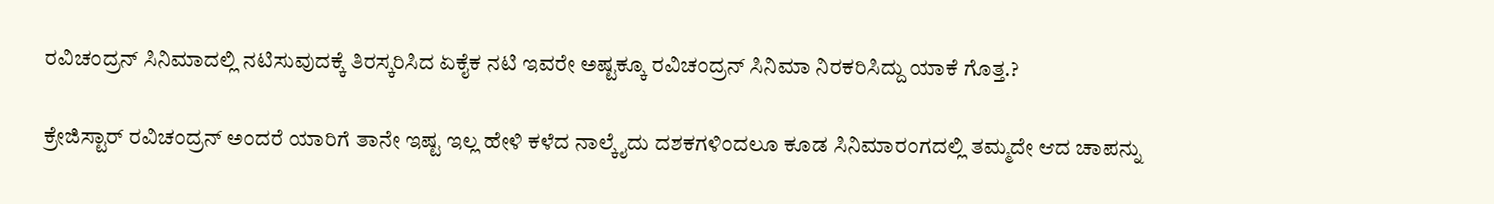ರವಿಚಂದ್ರನ್ ಸಿನಿಮಾದಲ್ಲಿ ನಟಿಸುವುದಕ್ಕೆ ತಿರಸ್ಕರಿಸಿದ ಏಕೈಕ ನಟಿ ಇವರೇ ಅಷ್ಟಕ್ಕೂ ರವಿಚಂದ್ರನ್ ಸಿನಿಮಾ ನಿರಕರಿಸಿದ್ದು ಯಾಕೆ ಗೊತ್ತ.?

ಕ್ರೇಜಿಸ್ಟಾರ್ ರವಿಚಂದ್ರನ್ ಅಂದರೆ ಯಾರಿಗೆ ತಾನೇ ಇಷ್ಟ ಇಲ್ಲ ಹೇಳಿ ಕಳೆದ ನಾಲ್ಕೈದು ದಶಕಗಳಿಂದಲೂ ಕೂಡ ಸಿನಿಮಾರಂಗದಲ್ಲಿ ತಮ್ಮದೇ ಆದ ಚಾಪನ್ನು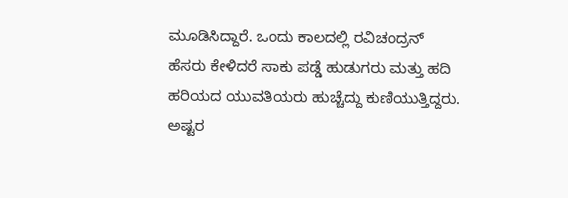ಮೂಡಿಸಿದ್ದಾರೆ. ಒಂದು ಕಾಲದಲ್ಲಿ ರವಿಚಂದ್ರನ್ ಹೆಸರು ಕೇಳಿದರೆ ಸಾಕು ಪಡ್ಡೆ ಹುಡುಗರು ಮತ್ತು ಹದಿ ಹರಿಯದ ಯುವತಿಯರು ಹುಚ್ಚೆದ್ದು ಕುಣಿಯುತ್ತಿದ್ದರು. ಅಷ್ಟರ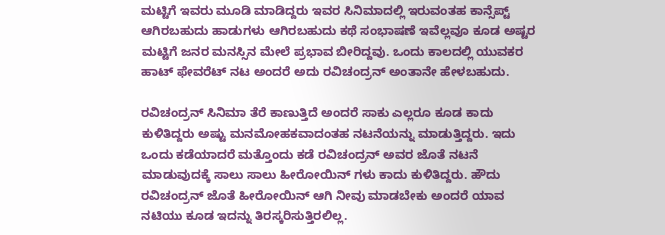ಮಟ್ಟಿಗೆ ಇವರು ಮೂಡಿ ಮಾಡಿದ್ದರು ಇವರ ಸಿನಿಮಾದಲ್ಲಿ ಇರುವಂತಹ ಕಾನ್ಸೆಪ್ಟ್ ಆಗಿರಬಹುದು ಹಾಡುಗಳು ಆಗಿರಬಹುದು ಕಥೆ ಸಂಭಾಷಣೆ ಇವೆಲ್ಲವೂ ಕೂಡ ಅಷ್ಟರ ಮಟ್ಟಿಗೆ ಜನರ ಮನಸ್ಸಿನ ಮೇಲೆ ಪ್ರಭಾವ ಬೀರಿದ್ದವು. ಒಂದು ಕಾಲದಲ್ಲಿ ಯುವಕರ ಹಾಟ್ ಫೇವರೆಟ್ ನಟ ಅಂದರೆ ಅದು ರವಿಚಂದ್ರನ್ ಅಂತಾನೇ ಹೇಳಬಹುದು.

ರವಿಚಂದ್ರನ್ ಸಿನಿಮಾ ತೆರೆ ಕಾಣುತ್ತಿದೆ ಅಂದರೆ ಸಾಕು ಎಲ್ಲರೂ ಕೂಡ ಕಾದು ಕುಳಿತಿದ್ದರು ಅಷ್ಟು ಮನಮೋಹಕವಾದಂತಹ ನಟನೆಯನ್ನು ಮಾಡುತ್ತಿದ್ದರು. ಇದು ಒಂದು ಕಡೆಯಾದರೆ ಮತ್ತೊಂದು ಕಡೆ ರವಿಚಂದ್ರನ್ ಅವರ ಜೊತೆ ನಟನೆ ಮಾಡುವುದಕ್ಕೆ ಸಾಲು ಸಾಲು ಹೀರೋಯಿನ್ ಗಳು ಕಾದು ಕುಳಿತಿದ್ದರು. ಹೌದು ರವಿಚಂದ್ರನ್ ಜೊತೆ ಹೀರೋಯಿನ್ ಆಗಿ ನೀವು ಮಾಡಬೇಕು ಅಂದರೆ ಯಾವ ನಟಿಯು ಕೂಡ ಇದನ್ನು ತಿರಸ್ಕರಿಸುತ್ತಿರಲಿಲ್ಲ.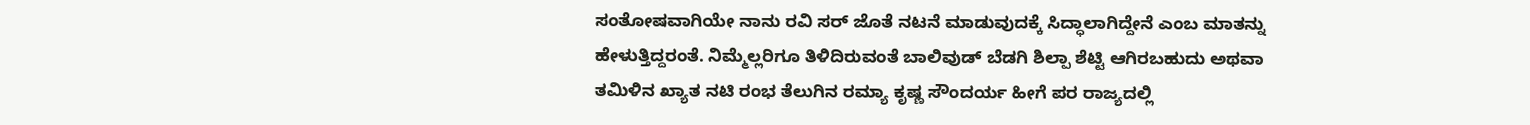ಸಂತೋಷವಾಗಿಯೇ ನಾನು ರವಿ ಸರ್ ಜೊತೆ ನಟನೆ ಮಾಡುವುದಕ್ಕೆ ಸಿದ್ಧಾಲಾಗಿದ್ದೇನೆ ಎಂಬ ಮಾತನ್ನು ಹೇಳುತ್ತಿದ್ದರಂತೆ. ನಿಮ್ಮೆಲ್ಲರಿಗೂ ತಿಳಿದಿರುವಂತೆ ಬಾಲಿವುಡ್ ಬೆಡಗಿ ಶಿಲ್ಪಾ ಶೆಟ್ಟಿ ಆಗಿರಬಹುದು ಅಥವಾ ತಮಿಳಿನ ಖ್ಯಾತ ನಟಿ ರಂಭ ತೆಲುಗಿನ ರಮ್ಯಾ ಕೃಷ್ಣ ಸೌಂದರ್ಯ ಹೀಗೆ ಪರ ರಾಜ್ಯದಲ್ಲಿ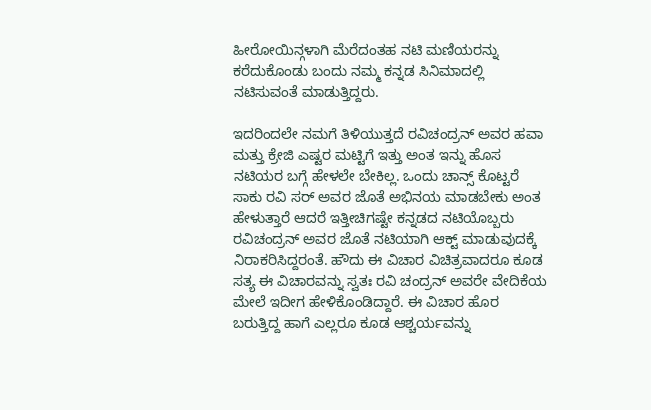ಹೀರೋಯಿನ್ಗಳಾಗಿ ಮೆರೆದಂತಹ ನಟಿ ಮಣಿಯರನ್ನು ಕರೆದುಕೊಂಡು ಬಂದು ನಮ್ಮ ಕನ್ನಡ ಸಿನಿಮಾದಲ್ಲಿ ನಟಿಸುವಂತೆ ಮಾಡುತ್ತಿದ್ದರು.

ಇದರಿಂದಲೇ ನಮಗೆ ತಿಳಿಯುತ್ತದೆ ರವಿಚಂದ್ರನ್ ಅವರ ಹವಾ ಮತ್ತು ಕ್ರೇಜಿ ಎಷ್ಟರ ಮಟ್ಟಿಗೆ ಇತ್ತು ಅಂತ ಇನ್ನು ಹೊಸ ನಟಿಯರ ಬಗ್ಗೆ ಹೇಳಲೇ ಬೇಕಿಲ್ಲ. ಒಂದು ಚಾನ್ಸ್ ಕೊಟ್ಟರೆ ಸಾಕು ರವಿ ಸರ್ ಅವರ ಜೊತೆ ಅಭಿನಯ ಮಾಡಬೇಕು ಅಂತ ಹೇಳುತ್ತಾರೆ ಆದರೆ ಇತ್ತೀಚಿಗಷ್ಟೇ ಕನ್ನಡದ ನಟಿಯೊಬ್ಬರು ರವಿಚಂದ್ರನ್ ಅವರ ಜೊತೆ ನಟಿಯಾಗಿ ಆಕ್ಟ್ ಮಾಡುವುದಕ್ಕೆ ನಿರಾಕರಿಸಿದ್ದರಂತೆ. ಹೌದು ಈ ವಿಚಾರ ವಿಚಿತ್ರವಾದರೂ ಕೂಡ ಸತ್ಯ ಈ ವಿಚಾರವನ್ನು ಸ್ವತಃ ರವಿ ಚಂದ್ರನ್ ಅವರೇ ವೇದಿಕೆಯ ಮೇಲೆ ಇದೀಗ ಹೇಳಿಕೊಂಡಿದ್ದಾರೆ. ಈ ವಿಚಾರ ಹೊರ ಬರುತ್ತಿದ್ದ ಹಾಗೆ ಎಲ್ಲರೂ ಕೂಡ ಆಶ್ಚರ್ಯವನ್ನು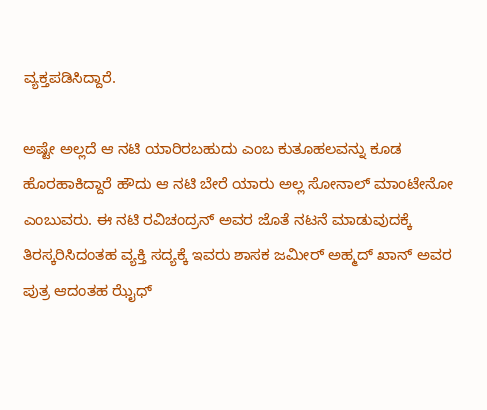ವ್ಯಕ್ತಪಡಿಸಿದ್ದಾರೆ.

ಅಷ್ಟೇ ಅಲ್ಲದೆ ಆ ನಟಿ ಯಾರಿರಬಹುದು ಎಂಬ ಕುತೂಹಲವನ್ನು ಕೂಡ ಹೊರಹಾಕಿದ್ದಾರೆ ಹೌದು ಆ ನಟಿ ಬೇರೆ ಯಾರು ಅಲ್ಲ ಸೋನಾಲ್ ಮಾಂಟೇನೋ ಎಂಬುವರು. ಈ ನಟಿ ರವಿಚಂದ್ರನ್ ಅವರ ಜೊತೆ ನಟನೆ ಮಾಡುವುದಕ್ಕೆ ತಿರಸ್ಕರಿಸಿದಂತಹ ವ್ಯಕ್ತಿ ಸದ್ಯಕ್ಕೆ ಇವರು ಶಾಸಕ ಜಮೀರ್ ಅಹ್ಮದ್ ಖಾನ್ ಅವರ ಪುತ್ರ ಆದಂತಹ ಝೈಧ್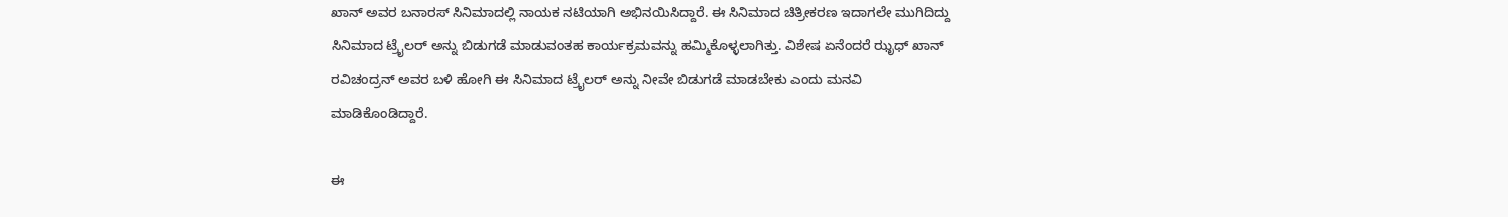ಖಾನ್ ಅವರ ಬನಾರಸ್ ಸಿನಿಮಾದಲ್ಲಿ ನಾಯಕ ನಟಿಯಾಗಿ ಅಭಿನಯಿಸಿದ್ದಾರೆ. ಈ ಸಿನಿಮಾದ ಚಿತ್ರೀಕರಣ ಇದಾಗಲೇ ಮುಗಿದಿದ್ದು ಸಿನಿಮಾದ ಟ್ರೈಲರ್ ಅನ್ನು ಬಿಡುಗಡೆ ಮಾಡುವಂತಹ ಕಾರ್ಯಕ್ರಮವನ್ನು ಹಮ್ಮಿಕೊಳ್ಳಲಾಗಿತ್ತು. ವಿಶೇಷ ಏನೆಂದರೆ ಝೃಧ್ ಖಾನ್ ರವಿಚಂದ್ರನ್ ಅವರ ಬಳಿ ಹೋಗಿ ಈ ಸಿನಿಮಾದ ಟ್ರೈಲರ್ ಅನ್ನು ನೀವೇ ಬಿಡುಗಡೆ ಮಾಡಬೇಕು ಎಂದು ಮನವಿ ಮಾಡಿಕೊಂಡಿದ್ದಾರೆ.

ಈ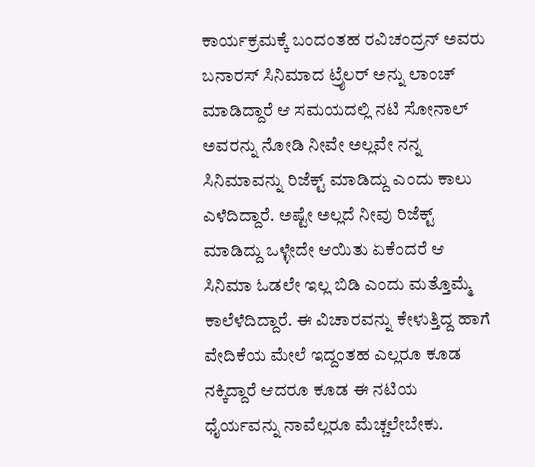ಕಾರ್ಯಕ್ರಮಕ್ಕೆ ಬಂದಂತಹ ರವಿಚಂದ್ರನ್ ಅವರು ಬನಾರಸ್ ಸಿನಿಮಾದ ಟ್ರೈಲರ್ ಅನ್ನು ಲಾಂಚ್ ಮಾಡಿದ್ದಾರೆ ಆ ಸಮಯದಲ್ಲಿ ನಟಿ ಸೋನಾಲ್ ಅವರನ್ನು ನೋಡಿ ನೀವೇ ಅಲ್ಲವೇ ನನ್ನ ಸಿನಿಮಾವನ್ನು ರಿಜೆಕ್ಟ್ ಮಾಡಿದ್ದು ಎಂದು ಕಾಲು ಎಳೆದಿದ್ದಾರೆ. ಅಷ್ಟೇ ಅಲ್ಲದೆ ನೀವು ರಿಜೆಕ್ಟ್ ಮಾಡಿದ್ದು ಒಳ್ಳೇದೇ ಆಯಿತು ಏಕೆಂದರೆ ಆ ಸಿನಿಮಾ ಓಡಲೇ ಇಲ್ಲ ಬಿಡಿ ಎಂದು ಮತ್ತೊಮ್ಮೆ ಕಾಲೆಳೆದಿದ್ದಾರೆ. ಈ ವಿಚಾರವನ್ನು ಕೇಳುತ್ತಿದ್ದ ಹಾಗೆ ವೇದಿಕೆಯ ಮೇಲೆ ಇದ್ದಂತಹ ಎಲ್ಲರೂ ಕೂಡ ನಕ್ಕಿದ್ದಾರೆ ಆದರೂ ಕೂಡ ಈ ನಟಿಯ ಧೈರ್ಯವನ್ನು ನಾವೆಲ್ಲರೂ ಮೆಚ್ಚಲೇಬೇಕು.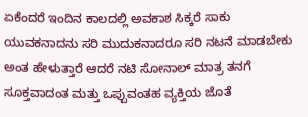ಏಕೆಂದರೆ ಇಂದಿನ ಕಾಲದಲ್ಲಿ ಅವಕಾಶ ಸಿಕ್ಕರೆ ಸಾಕು ಯುವಕನಾದನು ಸರಿ ಮುದುಕನಾದರೂ ಸರಿ ನಟನೆ ಮಾಡಬೇಕು ಅಂತ ಹೇಳುತ್ತಾರೆ ಆದರೆ ನಟಿ ಸೋನಾಲ್ ಮಾತ್ರ ತನಗೆ ಸೂಕ್ತವಾದಂತ ಮತ್ತು ಒಪ್ಪುವಂತಹ ವ್ಯಕ್ತಿಯ ಜೊತೆ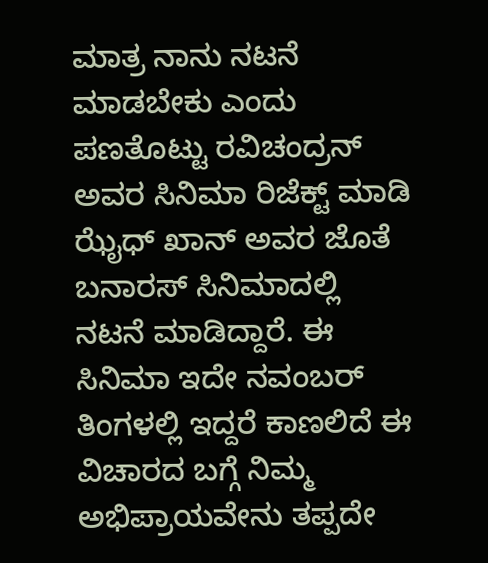ಮಾತ್ರ ನಾನು ನಟನೆ ಮಾಡಬೇಕು ಎಂದು ಪಣತೊಟ್ಟು ರವಿಚಂದ್ರನ್ ಅವರ ಸಿನಿಮಾ ರಿಜೆಕ್ಟ್ ಮಾಡಿ ಝೈಧ್ ಖಾನ್ ಅವರ ಜೊತೆ ಬನಾರಸ್ ಸಿನಿಮಾದಲ್ಲಿ ನಟನೆ ಮಾಡಿದ್ದಾರೆ. ಈ ಸಿನಿಮಾ ಇದೇ ನವಂಬರ್ ತಿಂಗಳಲ್ಲಿ ಇದ್ದರೆ ಕಾಣಲಿದೆ ಈ ವಿಚಾರದ ಬಗ್ಗೆ ನಿಮ್ಮ ಅಭಿಪ್ರಾಯವೇನು ತಪ್ಪದೇ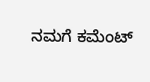ನಮಗೆ ಕಮೆಂಟ್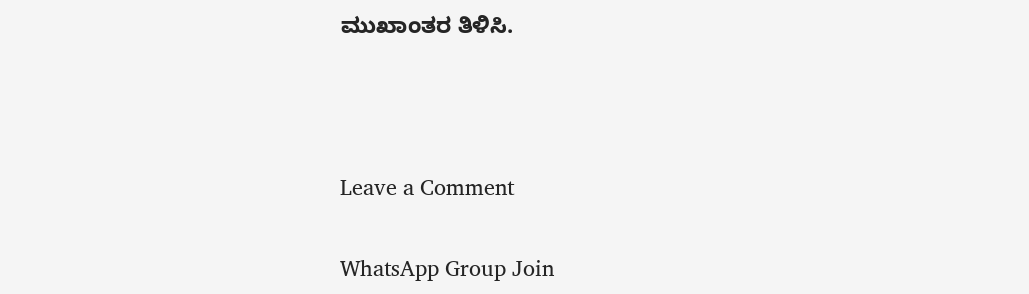ಮುಖಾಂತರ ತಿಳಿಸಿ.



Leave a Comment

WhatsApp Group Join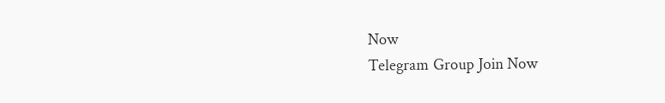Now
Telegram Group Join Now